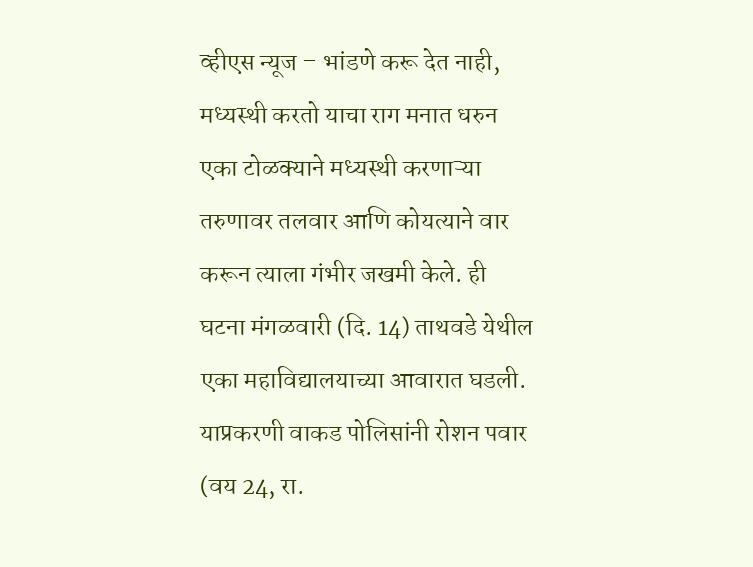व्हीएस न्यूज – भांडणे करू देत नाही, मध्यस्थी करतो याचा राग मनात धरुन एका टोळक्याने मध्यस्थी करणाऱ्या तरुणावर तलवार आणि कोयत्याने वार करून त्याला गंभीर जखमी केले. ही घटना मंगळवारी (दि. 14) ताथवडे येथील एका महाविद्यालयाच्या आवारात घडली.
याप्रकरणी वाकड पोलिसांनी रोशन पवार (वय 24, रा.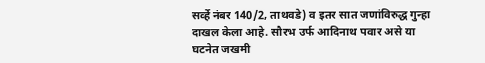सर्व्हे नंबर 140/2, ताथवडे) व इतर सात जणांविरुद्ध गुन्हा दाखल केला आहे. सौरभ उर्फ आदिनाथ पवार असे या घटनेत जखमी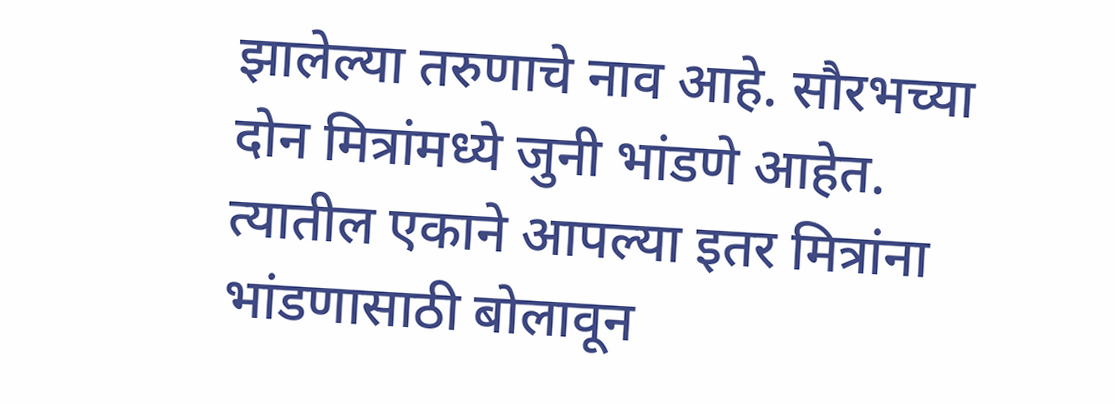झालेल्या तरुणाचे नाव आहे. सौरभच्या दोन मित्रांमध्ये जुनी भांडणे आहेत. त्यातील एकाने आपल्या इतर मित्रांना भांडणासाठी बोलावून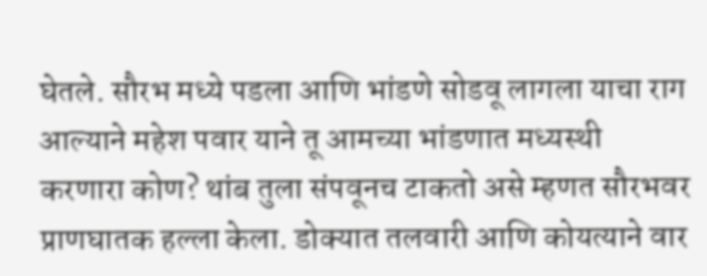घेतले. सौरभ मध्ये पडला आणि भांडणे सोडवू लागला याचा राग आल्याने महेश पवार याने तू आमच्या भांडणात मध्यस्थी करणारा कोण? थांब तुला संपवूनच टाकतो असे म्हणत सौरभवर प्राणघातक हल्ला केला. डोक्यात तलवारी आणि कोयत्याने वार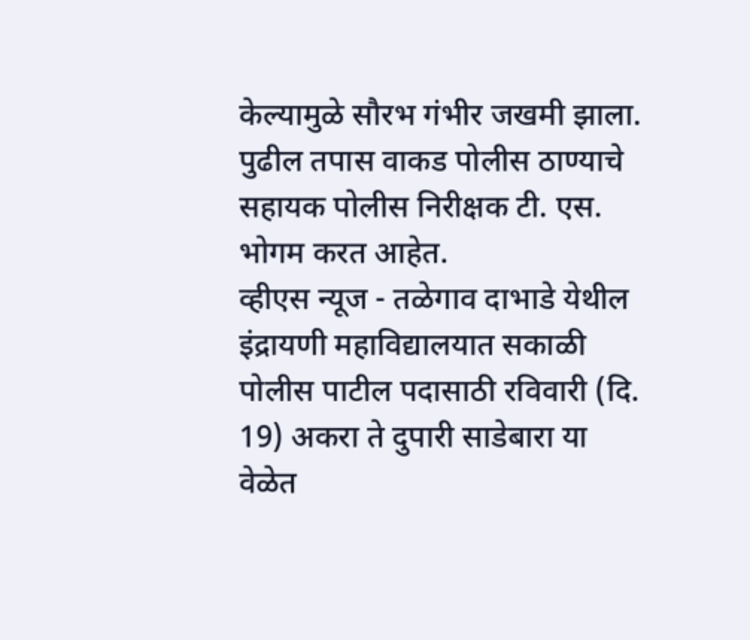केल्यामुळे सौरभ गंभीर जखमी झाला. पुढील तपास वाकड पोलीस ठाण्याचे सहायक पोलीस निरीक्षक टी. एस. भोगम करत आहेत.
व्हीएस न्यूज - तळेगाव दाभाडे येथील इंद्रायणी महाविद्यालयात सकाळी पोलीस पाटील पदासाठी रविवारी (दि. 19) अकरा ते दुपारी साडेबारा या वेळेत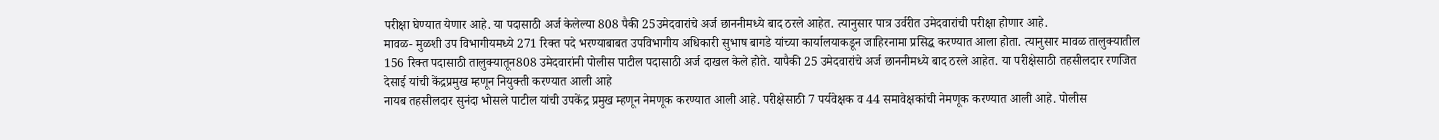परीक्षा घेण्यात येणार आहे. या पदासाठी अर्ज केलेल्या 808 पैकी 25उमेदवारांचे अर्ज छाननीमध्ये बाद ठरले आहेत. त्यानुसार पात्र उर्वरीत उमेदवारांची परीक्षा होणार आहे.
मावळ- मुळशी उप विभागीयमध्ये 271 रिक्त पदे भरण्याबाबत उपविभागीय अधिकारी सुभाष बागडे यांच्या कार्यालयाकडून जाहिरनामा प्रसिद्ध करण्यात आला होता. त्यानुसार मावळ तालुक्यातील 156 रिक्त पदासाठी तालुक्यातून808 उमेदवारांनी पोलीस पाटील पदासाठी अर्ज दाखल केले होते. यापैकी 25 उमेदवारांचे अर्ज छाननीमध्ये बाद ठरले आहेत. या परीक्षेसाठी तहसीलदार रणजित देसाई यांची केंद्रप्रमुख म्हणून नियुक्ती करण्यात आली आहे
नायब तहसीलदार सुनंदा भोसले पाटील यांची उपकेंद्र प्रमुख म्हणून नेमणूक करण्यात आली आहे. परीक्षेसाठी 7 पर्यवेक्षक व 44 समावेक्षकांची नेमणूक करण्यात आली आहे. पोलीस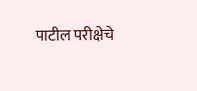पाटील परीक्षेचे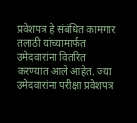प्रवेशपत्र हे संबंधित कामगार तलाठी यांच्यामार्फत उमेदवारांना वितरित करण्यात आले आहेत. ज्या उमेदवारांना परीक्षा प्रवेशपत्र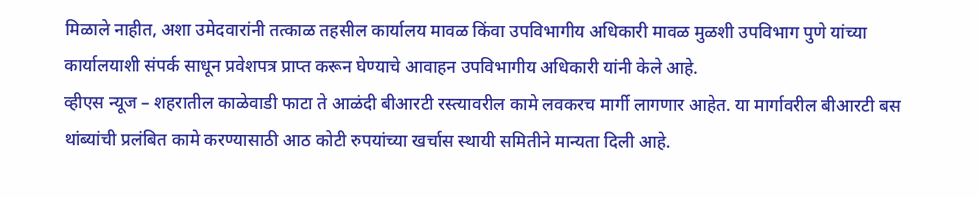मिळाले नाहीत, अशा उमेदवारांनी तत्काळ तहसील कार्यालय मावळ किंवा उपविभागीय अधिकारी मावळ मुळशी उपविभाग पुणे यांच्या कार्यालयाशी संपर्क साधून प्रवेशपत्र प्राप्त करून घेण्याचे आवाहन उपविभागीय अधिकारी यांनी केले आहे.
व्हीएस न्यूज – शहरातील काळेवाडी फाटा ते आळंदी बीआरटी रस्त्यावरील कामे लवकरच मार्गी लागणार आहेत. या मार्गावरील बीआरटी बस थांब्यांची प्रलंबित कामे करण्यासाठी आठ कोटी रुपयांच्या खर्चास स्थायी समितीने मान्यता दिली आहे.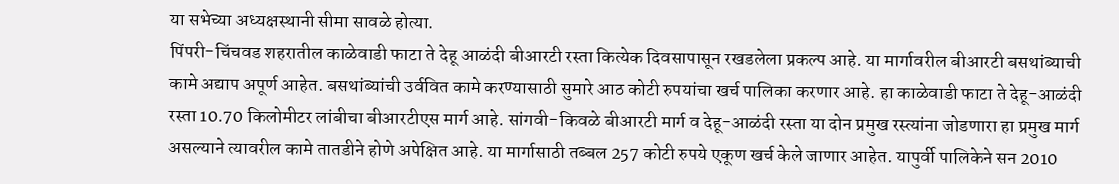या सभेच्या अध्यक्षस्थानी सीमा सावळे होत्या.
पिंपरी-चिंचवड शहरातील काळेवाडी फाटा ते देहू आळंदी बीआरटी रस्ता कित्येक दिवसापासून रखडलेला प्रकल्प आहे. या मार्गावरील बीआरटी बसथांब्याची कामे अद्याप अपूर्ण आहेत. बसथांब्यांची उर्ववित कामे करण्यासाठी सुमारे आठ कोटी रुपयांचा खर्च पालिका करणार आहे. हा काळेवाडी फाटा ते देहू-आळंदी रस्ता 10.70 किलोमीटर लांबीचा बीआरटीएस मार्ग आहे. सांगवी-किवळे बीआरटी मार्ग व देहू-आळंदी रस्ता या दोन प्रमुख रस्त्यांना जोडणारा हा प्रमुख मार्ग असल्याने त्यावरील कामे तातडीने होणे अपेक्षित आहे. या मार्गासाठी तब्बल 257 कोटी रुपये एकूण खर्च केले जाणार आहेत. यापुर्वी पालिकेने सन 2010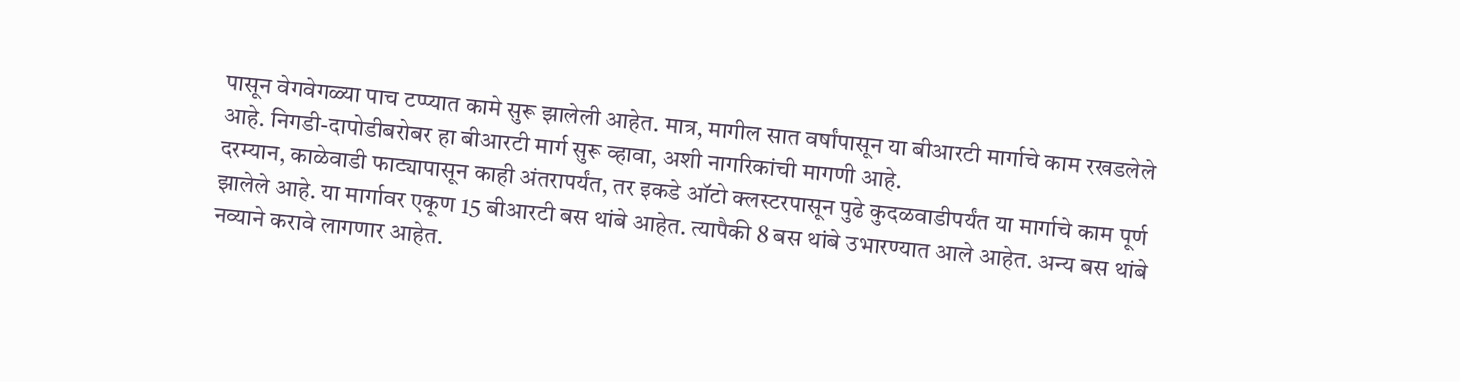पासून वेगवेगळ्या पाच टप्प्यात कामे सुरू झालेली आहेत. मात्र, मागील सात वर्षांपासून या बीआरटी मार्गाचे काम रखडलेले आहे. निगडी-दापोडीबरोबर हा बीआरटी मार्ग सुरू व्हावा, अशी नागरिकांची मागणी आहे.
दरम्यान, काळेवाडी फाट्यापासून काही अंतरापर्यंत, तर इकडे ऑटो क्लस्टरपासून पुढे कुदळवाडीपर्यंत या मार्गाचे काम पूर्ण झालेले आहे. या मार्गावर एकूण 15 बीआरटी बस थांबे आहेत. त्यापैकी 8 बस थांबे उभारण्यात आले आहेत. अन्य बस थांबे नव्याने करावे लागणार आहेत.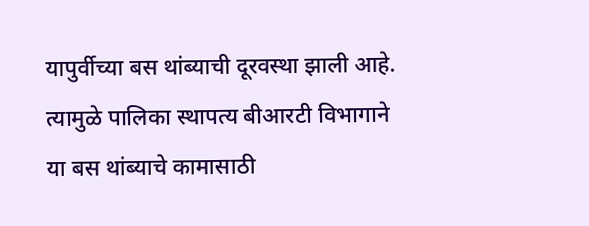यापुर्वीच्या बस थांब्याची दूरवस्था झाली आहे. त्यामुळे पालिका स्थापत्य बीआरटी विभागाने या बस थांब्याचे कामासाठी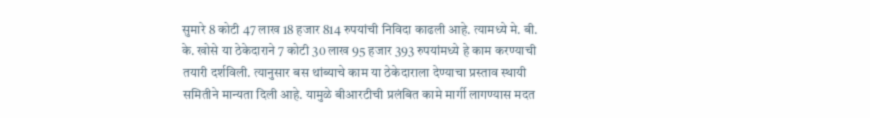सुमारे 8 कोटी 47 लाख 18 हजार 814 रुपयांची निविदा काढली आहे. त्यामध्ये मे. बी. के. खोसे या ठेकेदाराने 7 कोटी 30 लाख 95 हजार 393 रुपयांमध्ये हे काम करण्याची तयारी दर्शविली. त्यानुसार बस थांब्याचे काम या ठेकेदाराला देण्याचा प्रस्ताव स्थायी समितीने मान्यता दिली आहे. यामुळे बीआरटीची प्रलंबित कामे मार्गी लागण्यास मदत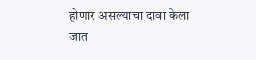होणार असल्याचा दावा केला जात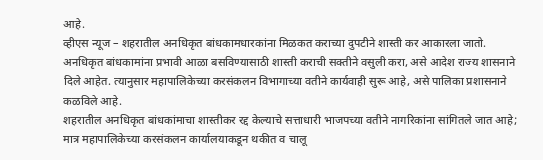आहे.
व्हीएस न्यूज – शहरातील अनधिकृत बांधकामधारकांना मिळकत कराच्या दुपटीने शास्ती कर आकारला जातो. अनधिकृत बांधकामांना प्रभावी आळा बसविण्यासाठी शास्ती कराची सक्तीने वसुली करा, असे आदेश राज्य शासनाने दिले आहेत. त्यानुसार महापालिकेच्या करसंकलन विभागाच्या वतीने कार्यवाही सुरू आहे, असे पालिका प्रशासनाने कळविले आहे.
शहरातील अनधिकृत बांधकांमाचा शास्तीकर रद्द केल्याचे सत्ताधारी भाजपच्या वतीने नागरिकांना सांगितले जात आहे; मात्र महापालिकेच्या करसंकलन कार्यालयाकडून थकीत व चालू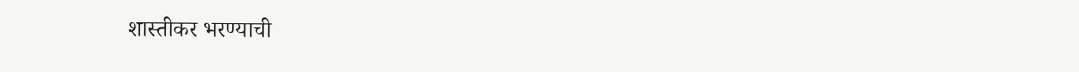शास्तीकर भरण्याची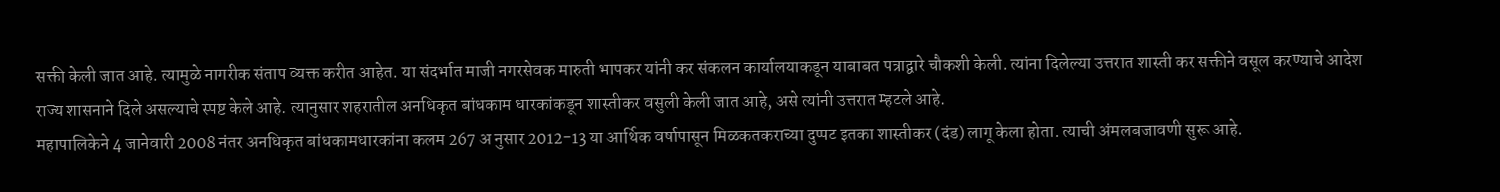सक्ती केली जात आहे. त्यामुळे नागरीक संताप व्यक्त करीत आहेत. या संदर्भात माजी नगरसेवक मारुती भापकर यांनी कर संकलन कार्यालयाकडून याबाबत पत्राद्वारे चौकशी केली. त्यांना दिलेल्या उत्तरात शास्ती कर सक्तीने वसूल करण्याचे आदेश राज्य शासनाने दिले असल्याचे स्पष्ट केले आहे. त्यानुसार शहरातील अनधिकृत बांधकाम धारकांकडून शास्तीकर वसुली केली जात आहे, असे त्यांनी उत्तरात म्हटले आहे.
महापालिकेने 4 जानेवारी 2008 नंतर अनधिकृत बांधकामधारकांना कलम 267 अ नुसार 2012-13 या आर्थिक वर्षापासून मिळकतकराच्या दुप्पट इतका शास्तीकर (दंड) लागू केला होता. त्याची अंमलबजावणी सुरू आहे.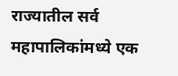राज्यातील सर्व महापालिकांमध्ये एक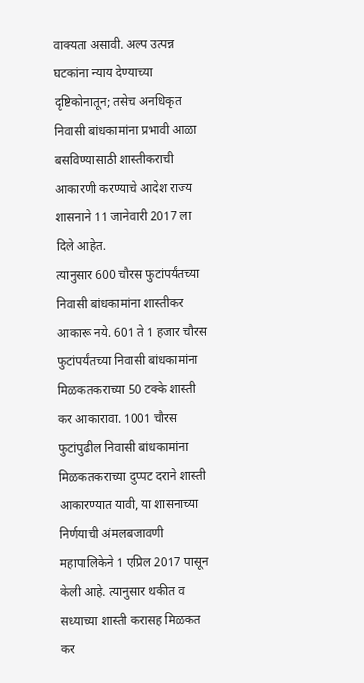वाक्यता असावी. अल्प उत्पन्न घटकांना न्याय देण्याच्या दृष्टिकोनातून; तसेच अनधिकृत निवासी बांधकामांना प्रभावी आळा बसविण्यासाठी शास्तीकराची आकारणी करण्याचे आदेश राज्य शासनाने 11 जानेवारी 2017 ला दिले आहेत.
त्यानुसार 600 चौरस फुटांपर्यंतच्या निवासी बांधकामांना शास्तीकर आकारू नये. 601 ते 1 हजार चौरस फुटांपर्यंतच्या निवासी बांधकामांना मिळकतकराच्या 50 टक्के शास्ती कर आकारावा. 1001 चौरस फुटांपुढील निवासी बांधकामांना मिळकतकराच्या दुप्पट दराने शास्ती आकारण्यात यावी, या शासनाच्या निर्णयाची अंमलबजावणी महापालिकेने 1 एप्रिल 2017 पासून केली आहे. त्यानुसार थकीत व सध्याच्या शास्ती करासह मिळकत कर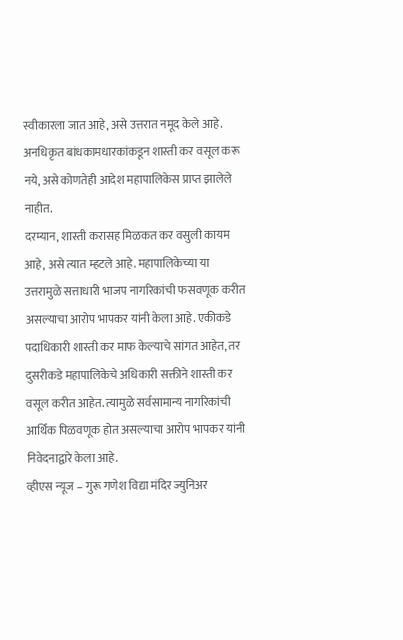स्वीकारला जात आहे, असे उत्तरात नमूद केले आहे. अनधिकृत बांधकामधारकांकडून शास्ती कर वसूल करू नये, असे कोणतेही आदेश महापालिकेस प्राप्त झालेले नाहीत.
दरम्यान, शास्ती करासह मिळकत कर वसुली कायम आहे, असे त्यात म्हटले आहे. महापालिकेच्या या उत्तरामुळे सत्ताधारी भाजप नागरिकांची फसवणूक करीत असल्याचा आरोप भापकर यांनी केला आहे. एकीकडे पदाधिकारी शास्ती कर माफ केल्याचे सांगत आहेत, तर दुसरीकडे महापालिकेचे अधिकारी सक्तीने शास्ती कर वसूल करीत आहेत. त्यामुळे सर्वसामान्य नागरिकांची आर्थिक पिळवणूक होत असल्याचा आरोप भापकर यांनी निवेदनाद्वारे केला आहे.
व्हीएस न्यूज – गुरू गणेश विद्या मंदिर ज्युनिअर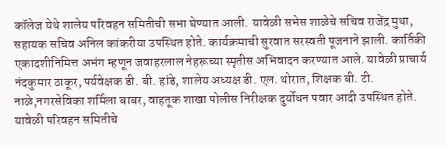कॉलेज येथे शालेय परिवहन समितीची सभा घेण्यात आली. यावेळी सभेस शाळेचे सचिव राजेंद्र मुथा, सहायक सचिव अनिल कांकरीया उपस्थित होते. कार्यक्रमाची सुरवात सरस्वती पूजनाने झाली. कार्तिकी एकादशीनिमित्त अभंग म्हणून जवाहरलाल नेहरूच्या स्मृतीस अभिवादन करण्यात आले. यावेळी प्राचार्य नंदकुमार ठाकूर, पर्यवेक्षक डी. बी. हांडे, शालेय अध्यक्ष डी. एल. थोरात, शिक्षक बी. टी. नाळे,नगरसेविका शर्मिला बाबर, वाहतूक शाखा पोलीस निरीक्षक दुर्योधन पवार आदी उपस्थित होते.
यावेळी परिवहन समितीचे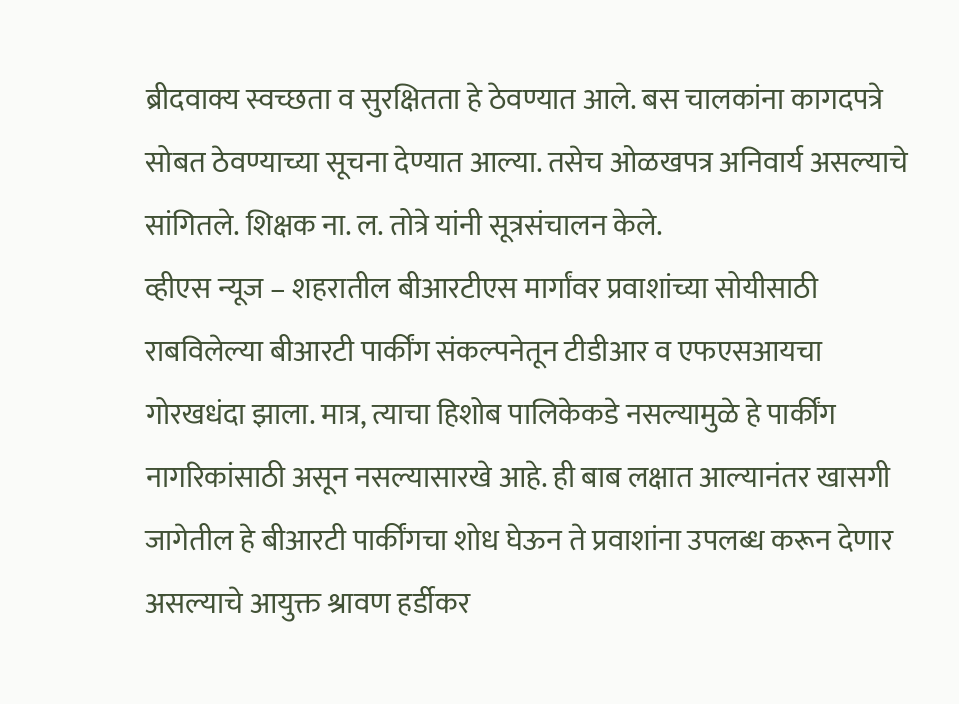ब्रीदवाक्य स्वच्छता व सुरक्षितता हे ठेवण्यात आले. बस चालकांना कागदपत्रे सोबत ठेवण्याच्या सूचना देण्यात आल्या. तसेच ओळखपत्र अनिवार्य असल्याचे सांगितले. शिक्षक ना. ल. तोत्रे यांनी सूत्रसंचालन केले.
व्हीएस न्यूज – शहरातील बीआरटीएस मार्गांवर प्रवाशांच्या सोयीसाठी राबविलेल्या बीआरटी पार्कींग संकल्पनेतून टीडीआर व एफएसआयचा गोरखधंदा झाला. मात्र, त्याचा हिशोब पालिकेकडे नसल्यामुळे हे पार्कींग नागरिकांसाठी असून नसल्यासारखे आहे. ही बाब लक्षात आल्यानंतर खासगी जागेतील हे बीआरटी पार्कींगचा शोध घेऊन ते प्रवाशांना उपलब्ध करून देणार असल्याचे आयुक्त श्रावण हर्डीकर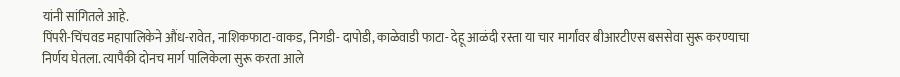यांनी सांगितले आहे.
पिंपरी-चिंचवड महापालिकेने औंध-रावेत, नाशिकफाटा-वाकड, निगडी- दापोडी, काळेवाडी फाटा- देहू आळंदी रस्ता या चार मार्गांवर बीआरटीएस बससेवा सुरू करण्याचा निर्णय घेतला. त्यापैकी दोनच मार्ग पालिकेला सुरू करता आले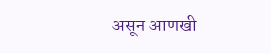असून आणखी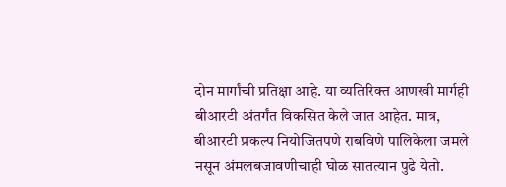दोन मार्गांची प्रतिक्षा आहे. या व्यतिरिक्त आणखी मार्गही बीआरटी अंतर्गंत विकसित केले जात आहेत. मात्र, बीआरटी प्रकल्प नियोजितपणे राबविणे पालिकेला जमले नसून अंमलबजावणीचाही घोळ सातत्यान पुढे येतो.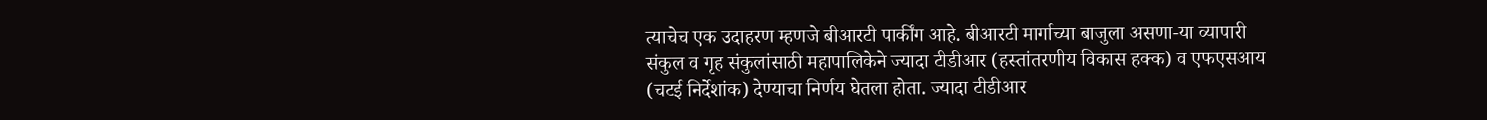त्याचेच एक उदाहरण म्हणजे बीआरटी पार्कींग आहे. बीआरटी मार्गाच्या बाजुला असणा-या व्यापारी संकुल व गृह संकुलांसाठी महापालिकेने ज्यादा टीडीआर (हस्तांतरणीय विकास हक्क) व एफएसआय (चटई निर्देशांक) देण्याचा निर्णय घेतला होता. ज्यादा टीडीआर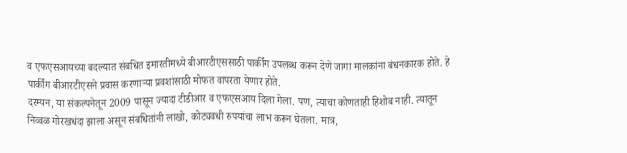व एफएसआयच्या बदल्यात संबधित इमारतीमध्ये बीआरटीएससाठी पार्कींग उपलब्ध करून देणे जागा मालकांना बंधनकारक होते. हे पार्कींग बीआरटीएसने प्रवास करणाऱ्या प्रवशांसाठी मोफत वापरता येणार होते.
दरम्यन, या संकल्पनेतून 2009 पासून ज्यादा टीडीआर व एफएसआय दिला गेला. पण, त्याचा कोणताही हिशोब नाही. त्यातून निव्वळ गोरखधंदा झाला असून संबधितांनी लाखो, कोट्यवधी रुपयांचा लाभ करून घेतला. मात्र,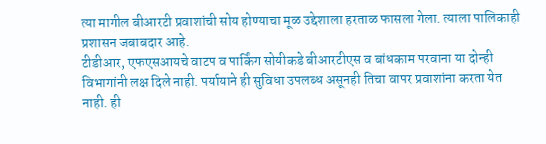त्या मागील बीआरटी प्रवाशांची सोय होण्याचा मूळ उद्देशाला हरताळ फासला गेला. त्याला पालिकाही प्रशासन जबाबदार आहे.
टीडीआर, एफएसआयचे वाटप व पार्किंग सोयीकडे बीआरटीएस व बांधकाम परवाना या दोन्ही विभागांनी लक्ष दिले नाही. पर्यायाने ही सुविधा उपलब्ध असूनही तिचा वापर प्रवाशांना करता येत नाही. ही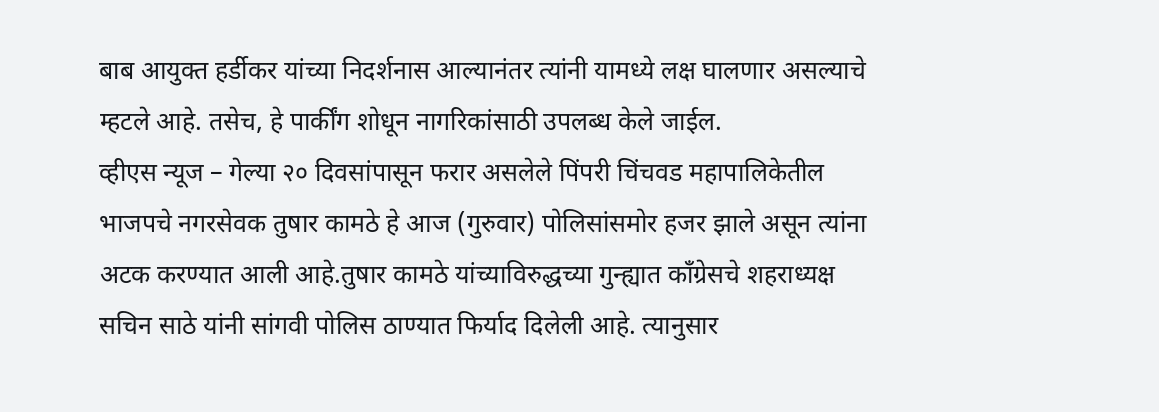बाब आयुक्त हर्डीकर यांच्या निदर्शनास आल्यानंतर त्यांनी यामध्ये लक्ष घालणार असल्याचे म्हटले आहे. तसेच, हे पार्कींग शोधून नागरिकांसाठी उपलब्ध केले जाईल.
व्हीएस न्यूज – गेल्या २० दिवसांपासून फरार असलेले पिंपरी चिंचवड महापालिकेतील भाजपचे नगरसेवक तुषार कामठे हे आज (गुरुवार) पोलिसांसमोर हजर झाले असून त्यांना अटक करण्यात आली आहे.तुषार कामठे यांच्याविरुद्धच्या गुन्ह्यात काँग्रेसचे शहराध्यक्ष सचिन साठे यांनी सांगवी पोलिस ठाण्यात फिर्याद दिलेली आहे. त्यानुसार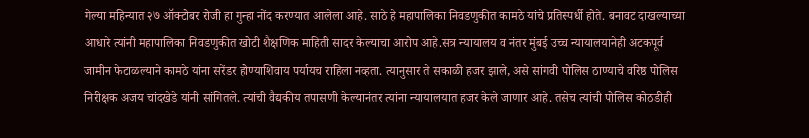गेल्या महिन्यात २७ ऑक्टोबर रोजी हा गुन्हा नोंद करण्यात आलेला आहे. साठे हे महापालिका निवडणुकीत कामठे यांचे प्रतिस्पर्धी होते. बनावट दाखल्याच्या आधारे त्यांनी महापालिका निवडणुकीत खोटी शैक्षणिक माहिती सादर केल्याचा आरोप आहे.सत्र न्यायालय व नंतर मुंबई उच्च न्यायालयानेही अटकपूर्व जामीन फेटाळल्याने कामठे यांना सरेंडर होण्याशिवाय पर्यायच राहिला नव्हता. त्यानुसार ते सकाळी हजर झाले, असे सांगवी पोलिस ठाण्याचे वरिष्ठ पोलिस निरीक्षक अजय चांदखेडे यांनी सांगितले. त्यांची वैद्यकीय तपासणी केल्यानंतर त्यांना न्यायालयात हजर केले जाणार आहे. तसेच त्यांची पोलिस कोठडीही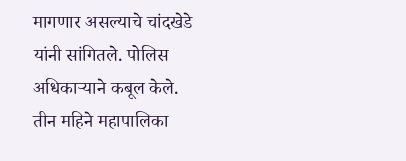मागणार असल्याचे चांदखेडे यांनी सांगितले. पोलिस अधिकाऱ्याने कबूल केले. तीन महिने महापालिका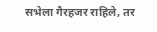सभेला गैरहजर राहिले, तर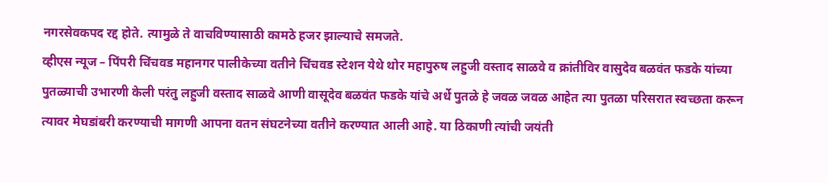नगरसेवकपद रद्द होते. त्यामुळे ते वाचविण्यासाठी कामठे हजर झाल्याचे समजते.
व्हीएस न्यूज – पिंपरी चिंचवड महानगर पालीकेच्या वतीने चिंचवड स्टेशन येथे थोर महापुरुष लहुजी वस्ताद साळवे व क्रांतीविर वासुदेव बळवंत फडके यांच्या पुतळ्याची उभारणी केली परंतु लहुजी वस्ताद साळवे आणी वासूदेव बळवंत फडके यांचे अर्धे पुतळे हे जवळ जवळ आहेत त्या पुतळा परिसरात स्वच्छता करून त्यावर मेघडांबरी करण्याची मागणी आपना वतन संघटनेच्या वतीने करण्यात आली आहे. या ठिकाणी त्यांची जयंती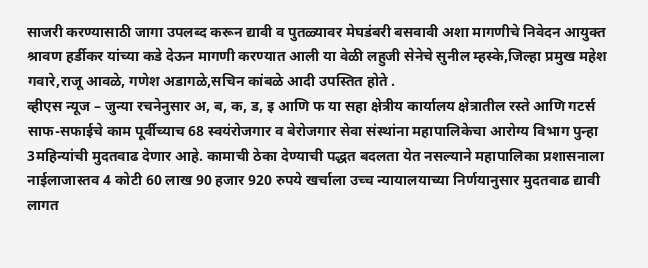साजरी करण्यासाठी जागा उपलब्द करून द्यावी व पुतळ्यावर मेघडंबरी बसवावी अशा मागणीचे निवेदन आयुक्त श्रावण हर्डीकर यांच्या कडे देऊन मागणी करण्यात आली या वेळी लहुजी सेनेचे सुनील म्हस्के,जिल्हा प्रमुख महेश गवारे,राजू आवळे, गणेश अडागळे,सचिन कांबळे आदी उपस्तित होते .
व्हीएस न्यूज – जुन्या रचनेनुसार अ, ब, क, ड, इ आणि फ या सहा क्षेत्रीय कार्यालय क्षेत्रातील रस्ते आणि गटर्स साफ-सफाईचे काम पूर्वीच्याच 68 स्वयंरोजगार व बेरोजगार सेवा संस्थांना महापालिकेचा आरोग्य विभाग पुन्हा 3महिन्यांची मुदतवाढ देणार आहे. कामाची ठेका देण्याची पद्धत बदलता येत नसल्याने महापालिका प्रशासनाला नाईलाजास्तव 4 कोटी 60 लाख 90 हजार 920 रुपये खर्चाला उच्च न्यायालयाच्या निर्णयानुसार मुदतवाढ द्यावी लागत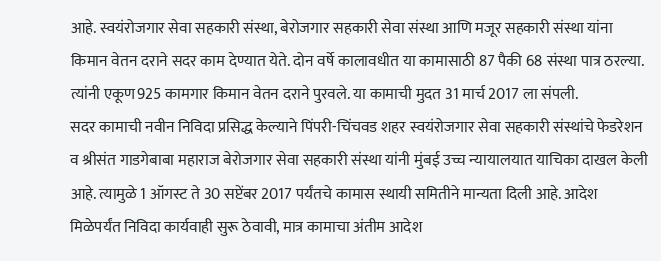आहे. स्वयंरोजगार सेवा सहकारी संस्था, बेरोजगार सहकारी सेवा संस्था आणि मजूर सहकारी संस्था यांना किमान वेतन दराने सदर काम देण्यात येते. दोन वर्षे कालावधीत या कामासाठी 87 पैकी 68 संस्था पात्र ठरल्या. त्यांनी एकूण925 कामगार किमान वेतन दराने पुरवले. या कामाची मुदत 31 मार्च 2017 ला संपली.
सदर कामाची नवीन निविदा प्रसिद्ध केल्याने पिंपरी-चिंचवड शहर स्वयंरोजगार सेवा सहकारी संस्थांचे फेडरेशन व श्रीसंत गाडगेबाबा महाराज बेरोजगार सेवा सहकारी संस्था यांनी मुंबई उच्च न्यायालयात याचिका दाखल केली आहे. त्यामुळे 1 ऑगस्ट ते 30 सप्टेंबर 2017 पर्यंतचे कामास स्थायी समितीने मान्यता दिली आहे. आदेश मिळेपर्यंत निविदा कार्यवाही सुरू ठेवावी, मात्र कामाचा अंतीम आदेश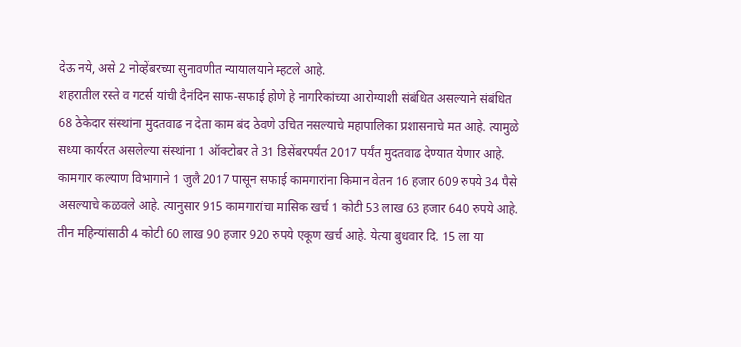देऊ नये, असे 2 नोव्हेंबरच्या सुनावणीत न्यायालयाने म्हटले आहे.
शहरातील रस्ते व गटर्स यांची दैनंदिन साफ-सफाई होणे हे नागरिकांच्या आरोग्याशी संबंधित असल्याने संबंधित 68 ठेकेदार संस्थांना मुदतवाढ न देता काम बंद ठेवणे उचित नसल्याचे महापालिका प्रशासनाचे मत आहे. त्यामुळे सध्या कार्यरत असलेल्या संस्थांना 1 ऑक्टोबर ते 31 डिसेंबरपर्यंत 2017 पर्यंत मुदतवाढ देण्यात येणार आहे. कामगार कल्याण विभागाने 1 जुलै 2017 पासून सफाई कामगारांना किमान वेतन 16 हजार 609 रुपये 34 पैसे असल्याचे कळवले आहे. त्यानुसार 915 कामगारांचा मासिक खर्च 1 कोटी 53 लाख 63 हजार 640 रुपये आहे. तीन महिन्यांसाठी 4 कोटी 60 लाख 90 हजार 920 रुपये एकूण खर्च आहे. येत्या बुधवार दि. 15 ला या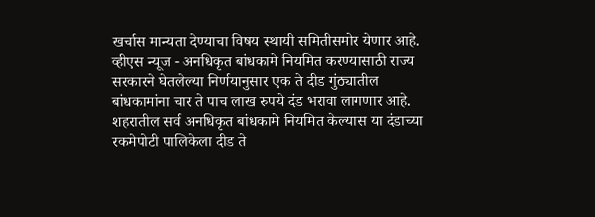खर्चास मान्यता देण्याचा विषय स्थायी समितीसमोर येणार आहे.
व्हीएस न्यूज - अनधिकृत बांधकामे नियमित करण्यासाठी राज्य सरकारने घेतलेल्या निर्णयानुसार एक ते दीड गुंठ्यातील बांधकामांना चार ते पाच लाख रुपये दंड भरावा लागणार आहे. शहरातील सर्व अनधिकृत बांधकामे नियमित केल्यास या दंडाच्या रकमेपोटी पालिकेला दीड ते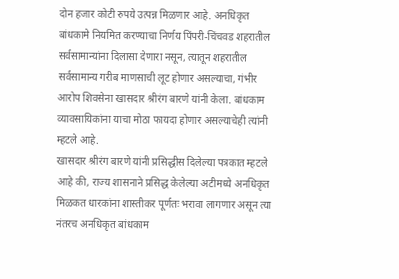दोन हजार कोटी रुपये उत्पन्न मिळणार आहे. अनधिकृत बांधकामे नियमित करण्याचा निर्णय पिंपरी-चिंचवड शहरातील सर्वसामान्यांना दिलासा देणारा नसून, त्यातून शहरातील सर्वसामान्य गरीब माणसाची लूट होणार असल्याचा, गंभीर आरोप शिवसेना खासदार श्रीरंग बारणे यांनी केला. बांधकाम व्यावसायिकांना याचा मोठा फायदा होणार असल्याचेही त्यांनी म्हटले आहे.
खासदार श्रीरंग बारणे यांनी प्रसिद्धीस दिलेल्या पत्रकात म्हटले आहे की, राज्य शासनाने प्रसिद्ध केलेल्या अटीमध्ये अनधिकृत मिळकत धारकांना शास्तीकर पूर्णतः भरावा लागणार असून त्या नंतरच अनधिकृत बांधकाम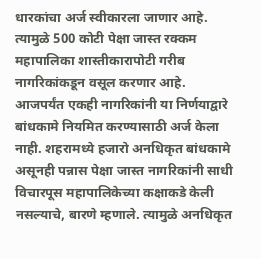धारकांचा अर्ज स्वीकारला जाणार आहे. त्यामुळे 500 कोटी पेक्षा जास्त रक्कम महापालिका शास्तीकारापोटी गरीब नागरिकांकडून वसूल करणार आहे. आजपर्यंत एकही नागरिकांनी या निर्णयाद्वारे बांधकामे नियमित करण्यासाठी अर्ज केला नाही. शहरामध्ये हजारो अनधिकृत बांधकामे असूनही पन्नास पेक्षा जास्त नागरिकांनी साधी विचारपूस महापालिकेच्या कक्षाकडे केली नसल्याचे, बारणे म्हणाले. त्यामुळे अनधिकृत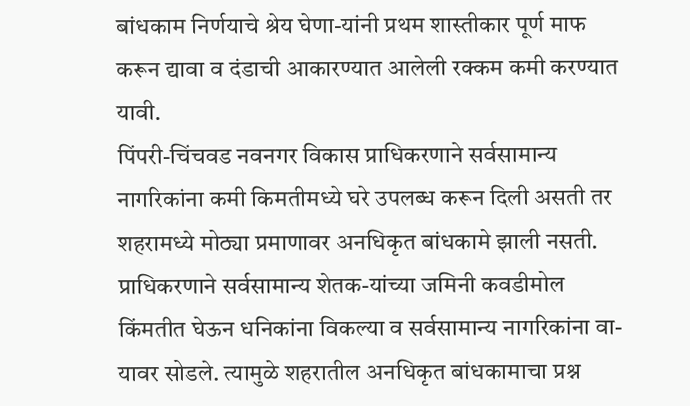बांधकाम निर्णयाचे श्रेय घेणा-यांनी प्रथम शास्तीकार पूर्ण माफ करून द्यावा व दंडाची आकारण्यात आलेली रक्कम कमी करण्यात यावी.
पिंपरी-चिंचवड नवनगर विकास प्राधिकरणाने सर्वसामान्य नागरिकांना कमी किमतीमध्ये घरे उपलब्ध करून दिली असती तर शहरामध्ये मोठ्या प्रमाणावर अनधिकृत बांधकामे झाली नसती. प्राधिकरणाने सर्वसामान्य शेतक-यांच्या जमिनी कवडीमोल किंमतीत घेऊन धनिकांना विकल्या व सर्वसामान्य नागरिकांना वा-यावर सोडले. त्यामुळे शहरातील अनधिकृत बांधकामाचा प्रश्न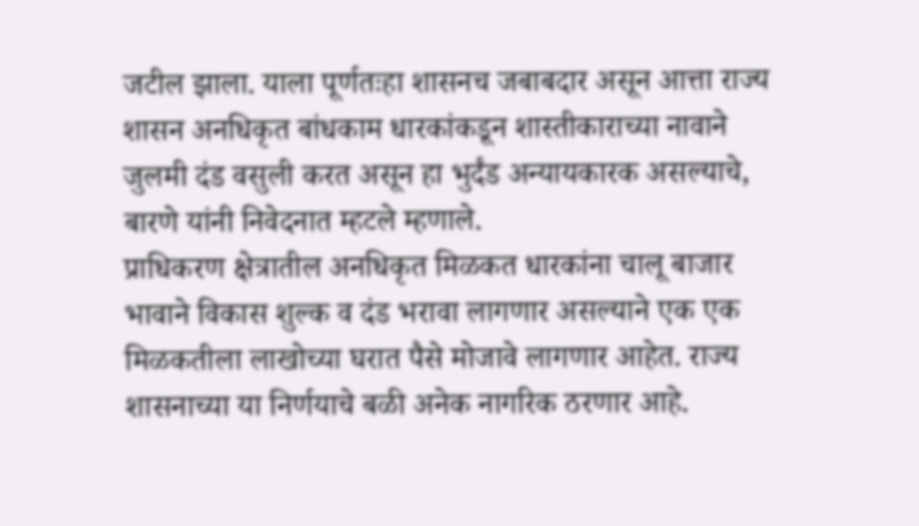जटील झाला. याला पूर्णतःहा शासनच जबाबदार असून आत्ता राज्य शासन अनधिकृत बांधकाम धारकांकडून शास्तीकाराच्या नावाने जुलमी दंड वसुली करत असून हा भुर्दंड अन्यायकारक असल्याचे, बारणे यांनी निवेदनात म्हटले म्हणाले.
प्राधिकरण क्षेत्रातील अनधिकृत मिळकत धारकांना चालू बाजार भावाने विकास शुल्क व दंड भरावा लागणार असल्याने एक एक मिळकतीला लाखोच्या घरात पैसे मोजावे लागणार आहेत. राज्य शासनाच्या या निर्णयाचे बळी अनेक नागरिक ठरणार आहे.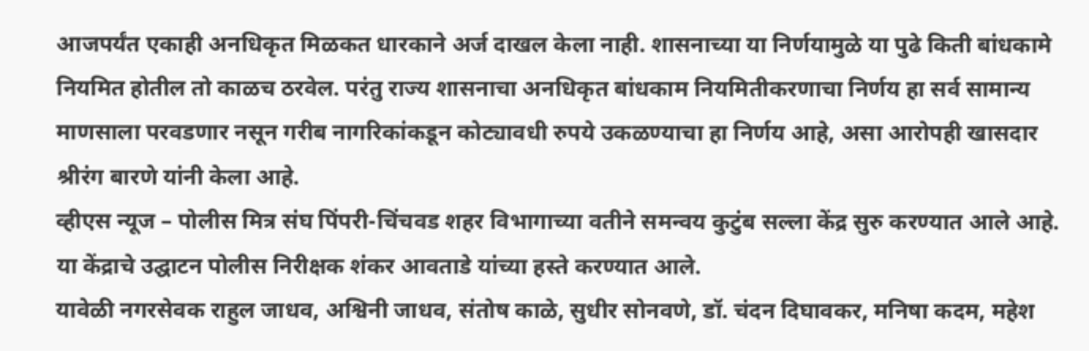आजपर्यंत एकाही अनधिकृत मिळकत धारकाने अर्ज दाखल केला नाही. शासनाच्या या निर्णयामुळे या पुढे किती बांधकामे नियमित होतील तो काळच ठरवेल. परंतु राज्य शासनाचा अनधिकृत बांधकाम नियमितीकरणाचा निर्णय हा सर्व सामान्य माणसाला परवडणार नसून गरीब नागरिकांकडून कोट्यावधी रुपये उकळण्याचा हा निर्णय आहे, असा आरोपही खासदार श्रीरंग बारणे यांनी केला आहे.
व्हीएस न्यूज – पोलीस मित्र संघ पिंपरी-चिंचवड शहर विभागाच्या वतीने समन्वय कुटुंब सल्ला केंद्र सुरु करण्यात आले आहे. या केंद्राचे उद्घाटन पोलीस निरीक्षक शंकर आवताडे यांच्या हस्ते करण्यात आले.
यावेळी नगरसेवक राहुल जाधव, अश्विनी जाधव, संतोष काळे, सुधीर सोनवणे, डॉ. चंदन दिघावकर, मनिषा कदम, महेश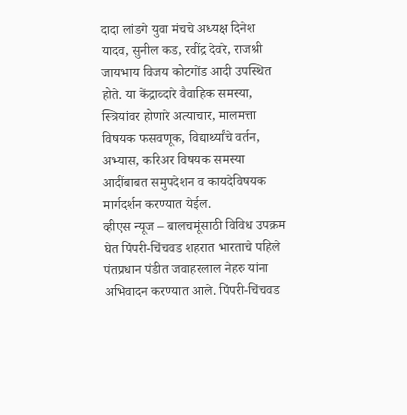दादा लांडगे युवा मंचचे अध्यक्ष दिनेश यादव, सुनील कड, रवींद्र देवरे, राजश्री जायभाय विजय कोटगोंड आदी उपस्थित होते. या केंद्राव्दारे वैवाहिक समस्या, स्त्रियांवर होणारे अत्याचार, मालमत्ता विषयक फसवणूक, विद्यार्थ्यांचे वर्तन, अभ्यास, करिअर विषयक समस्या आदींबाबत समुपदेशन व कायदेविषयक मार्गदर्शन करण्यात येईल.
व्हीएस न्यूज – बालचमूंसाठी विविध उपक्रम घेत पिंपरी-चिंचवड शहरात भारताचे पहिले पंतप्रधान पंडीत जवाहरलाल नेहरु यांना अभिवादन करण्यात आले. पिंपरी-चिंचवड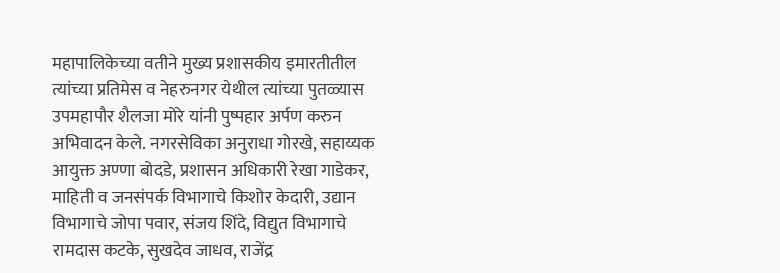महापालिकेच्या वतीने मुख्य प्रशासकीय इमारतीतील त्यांच्या प्रतिमेस व नेहरुनगर येथील त्यांच्या पुतळ्यास उपमहापौर शैलजा मोरे यांनी पुष्पहार अर्पण करुन अभिवादन केले. नगरसेविका अनुराधा गोरखे, सहाय्यक आयुक्त अण्णा बोदडे, प्रशासन अधिकारी रेखा गाडेकर, माहिती व जनसंपर्क विभागाचे किशोर केदारी, उद्यान विभागाचे जोपा पवार, संजय शिंदे, विद्युत विभागाचे रामदास कटके, सुखदेव जाधव, राजेंद्र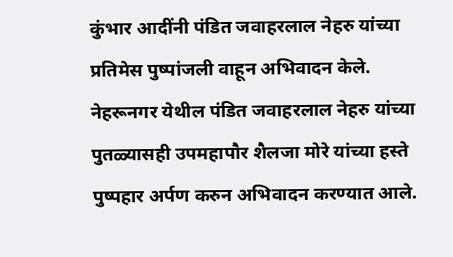कुंभार आदींनी पंडित जवाहरलाल नेहरु यांच्या प्रतिमेस पुष्पांजली वाहून अभिवादन केले.
नेहरूनगर येथील पंडित जवाहरलाल नेहरु यांच्या पुतळ्यासही उपमहापौर शैलजा मोरे यांच्या हस्ते पुष्पहार अर्पण करुन अभिवादन करण्यात आले.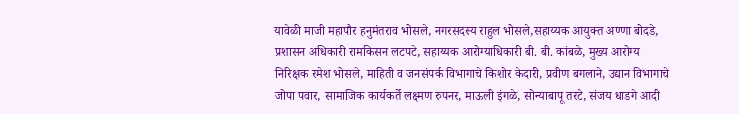यावेळी माजी महापौर हनुमंतराव भोसले, नगरसदस्य राहुल भोसले,सहाय्यक आयुक्त अण्णा बोदडे, प्रशासन अधिकारी रामकिसन लटपटे, सहाय्यक आरोग्याधिकारी बी. बी. कांबळे, मुख्य आरोग्य निरिक्षक रमेश भोसले, माहिती व जनसंपर्क विभागाचे किशोर केदारी, प्रवीण बगलाने, उद्यान विभागाचे जोपा पवार, सामाजिक कार्यकर्ते लक्ष्मण रुपनर, माऊली इंगळे, सोन्याबापू तरटे, संजय धाडगे आदी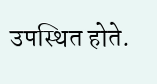उपस्थित होते.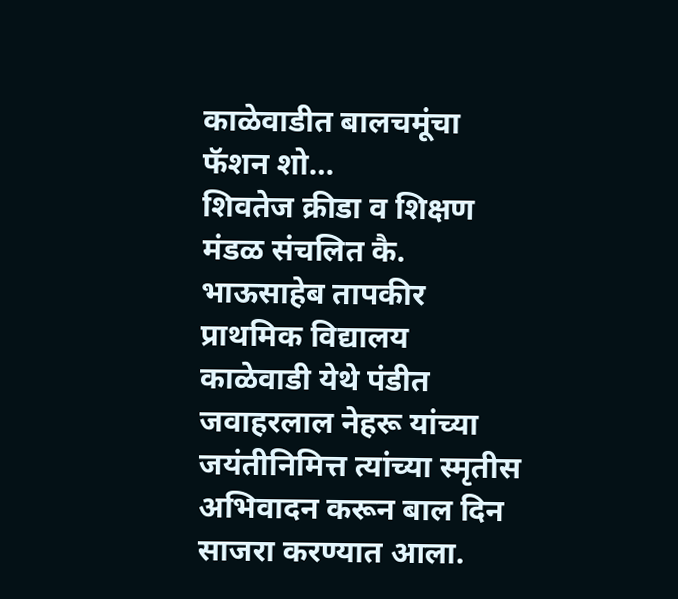काळेवाडीत बालचमूंचा फॅशन शो…
शिवतेज क्रीडा व शिक्षण मंडळ संचलित कै. भाऊसाहेब तापकीर प्राथमिक विद्यालय काळेवाडी येथे पंडीत जवाहरलाल नेहरू यांच्या जयंतीनिमित्त त्यांच्या स्मृतीस अभिवादन करून बाल दिन साजरा करण्यात आला.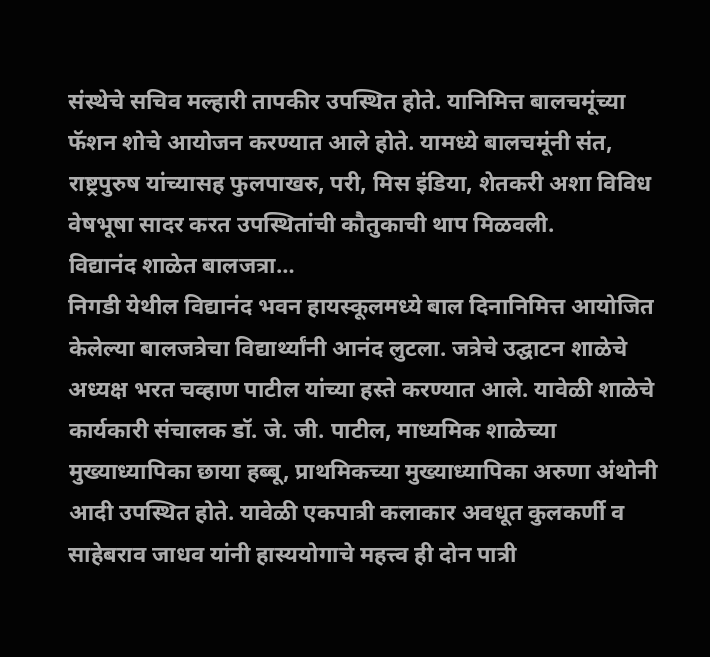संस्थेचे सचिव मल्हारी तापकीर उपस्थित होते. यानिमित्त बालचमूंच्या फॅशन शोचे आयोजन करण्यात आले होते. यामध्ये बालचमूंनी संत, राष्ट्रपुरुष यांच्यासह फुलपाखरु, परी, मिस इंडिया, शेतकरी अशा विविध वेषभूषा सादर करत उपस्थितांची कौतुकाची थाप मिळवली.
विद्यानंद शाळेत बालजत्रा…
निगडी येथील विद्यानंद भवन हायस्कूलमध्ये बाल दिनानिमित्त आयोजित केलेल्या बालजत्रेचा विद्यार्थ्यांनी आनंद लुटला. जत्रेचे उद्घाटन शाळेचे अध्यक्ष भरत चव्हाण पाटील यांच्या हस्ते करण्यात आले. यावेळी शाळेचे कार्यकारी संचालक डॉ. जे. जी. पाटील, माध्यमिक शाळेच्या मुख्याध्यापिका छाया हब्बू, प्राथमिकच्या मुख्याध्यापिका अरुणा अंथोनी आदी उपस्थित होते. यावेळी एकपात्री कलाकार अवधूत कुलकर्णी व साहेबराव जाधव यांनी हास्ययोगाचे महत्त्व ही दोन पात्री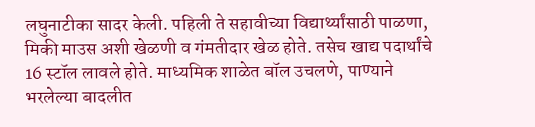लघुनाटीका सादर केली. पहिली ते सहावीच्या विद्यार्थ्यांसाठी पाळणा, मिकी माउस अशी खेळणी व गंमतीदार खेळ होते. तसेच खाद्य पदार्थांचे 16 स्टॉल लावले होते. माध्यमिक शाळेत बॉल उचलणे, पाण्याने भरलेल्या बादलीत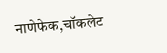नाणेफेक,चॉकलेट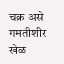चक्र असे गमतीशीर खेळ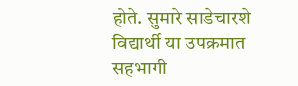होते. सुमारे साडेचारशे विद्यार्थी या उपक्रमात सहभागी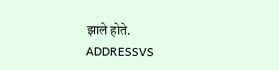झाले होते.
ADDRESSVS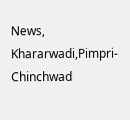News, Khararwadi,Pimpri-Chinchwad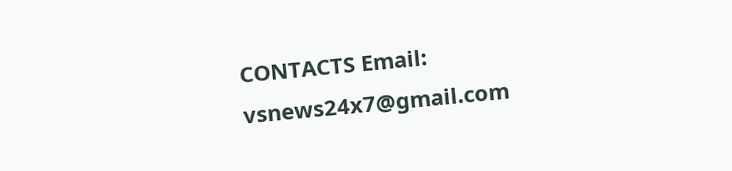CONTACTS Email: vsnews24x7@gmail.com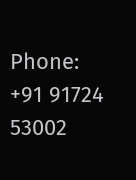Phone: +91 91724 53002